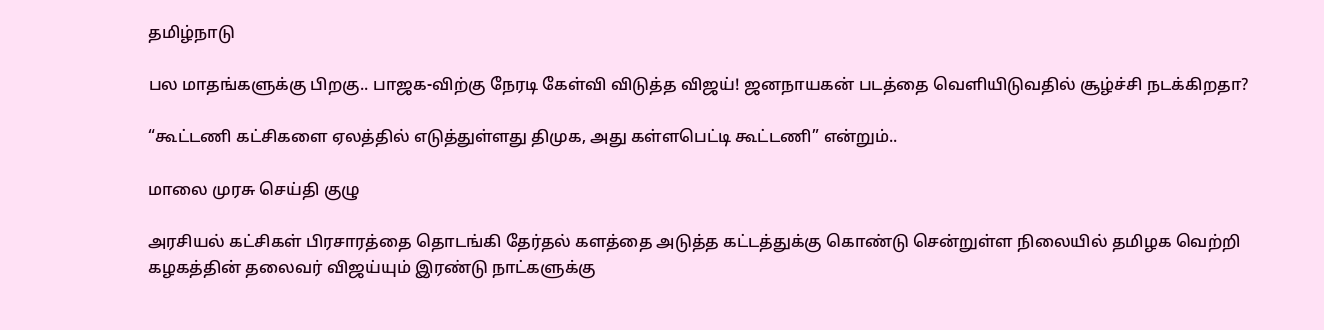தமிழ்நாடு

பல மாதங்களுக்கு பிறகு.. பாஜக-விற்கு நேரடி கேள்வி விடுத்த விஜய்! ஜனநாயகன் படத்தை வெளியிடுவதில் சூழ்ச்சி நடக்கிறதா?

“கூட்டணி கட்சிகளை ஏலத்தில் எடுத்துள்ளது திமுக, அது கள்ளபெட்டி கூட்டணி” என்றும்..

மாலை முரசு செய்தி குழு

அரசியல் கட்சிகள் பிரசாரத்தை தொடங்கி தேர்தல் களத்தை அடுத்த கட்டத்துக்கு கொண்டு சென்றுள்ள நிலையில் தமிழக வெற்றி கழகத்தின் தலைவர் விஜய்யும் இரண்டு நாட்களுக்கு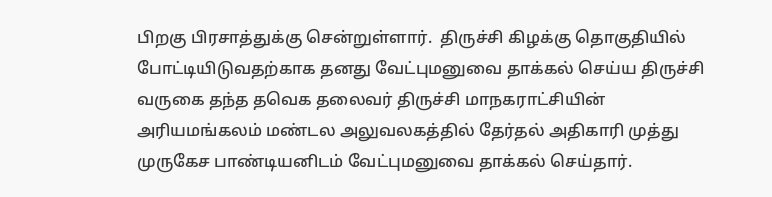பிறகு பிரசாத்துக்கு சென்றுள்ளார்.  திருச்சி கிழக்கு தொகுதியில் போட்டியிடுவதற்காக தனது வேட்புமனுவை தாக்கல் செய்ய திருச்சி வருகை தந்த தவெக தலைவர் திருச்சி மாநகராட்சியின் அரியமங்கலம் மண்டல அலுவலகத்தில் தேர்தல் அதிகாரி முத்து முருகேச பாண்டியனிடம் வேட்புமனுவை தாக்கல் செய்தார்.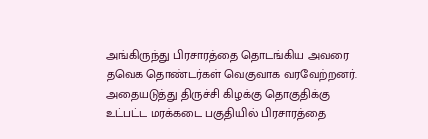அங்கிருந்து பிரசாரத்தை தொடங்கிய அவரை தவெக தொண்டர்கள் வெகுவாக வரவேற்றனர். அதையடுத்து திருச்சி கிழக்கு தொகுதிக்கு உட்பட்ட மரக்கடை பகுதியில் பிரசாரத்தை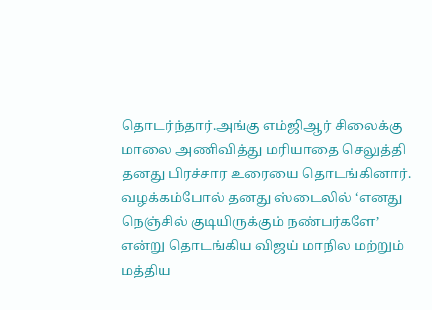தொடர்ந்தார்.அங்கு எம்ஜிஆர் சிலைக்கு மாலை அணிவித்து மரியாதை செலுத்தி தனது பிரச்சார உரையை தொடங்கினார். வழக்கம்போல் தனது ஸ்டைலில் ‘எனது நெஞ்சில் குடியிருக்கும் நண்பர்களே’ என்று தொடங்கிய விஜய் மாநில மற்றும் மத்திய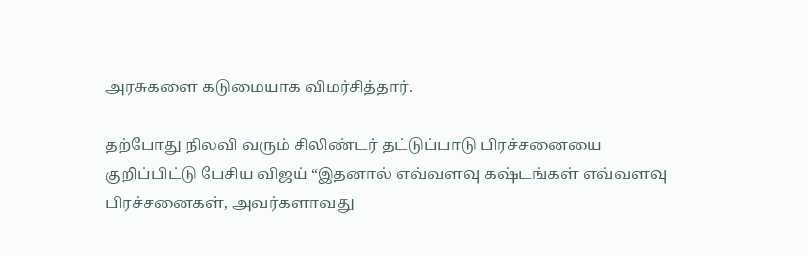அரசுகளை கடுமையாக விமர்சித்தார்.

தற்போது நிலவி வரும் சிலிண்டர் தட்டுப்பாடு பிரச்சனையை குறிப்பிட்டு பேசிய விஜய் “இதனால் எவ்வளவு கஷ்டங்கள் எவ்வளவு பிரச்சனைகள், அவர்களாவது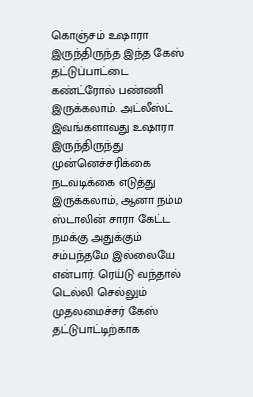கொஞ்சம் உஷாரா இருந்திருந்த இந்த கேஸ் தட்டுப்பாட்டை கண்ட்ரோல் பண்ணி இருக்கலாம். அட்லீஸ்ட் இவங்களாவது உஷாரா இருந்திருந்து முன்னெச்சரிக்கை நடவடிக்கை எடுத்து இருக்கலாம், ஆனா நம்ம ஸ்டாலின் சாரா கேட்ட நமக்கு அதுக்கும் சம்பந்தமே இல்லையே என்பார். ரெய்டு வந்தால் டெல்லி செல்லும் முதலமைச்சர் கேஸ் தட்டுபாட்டிற்காக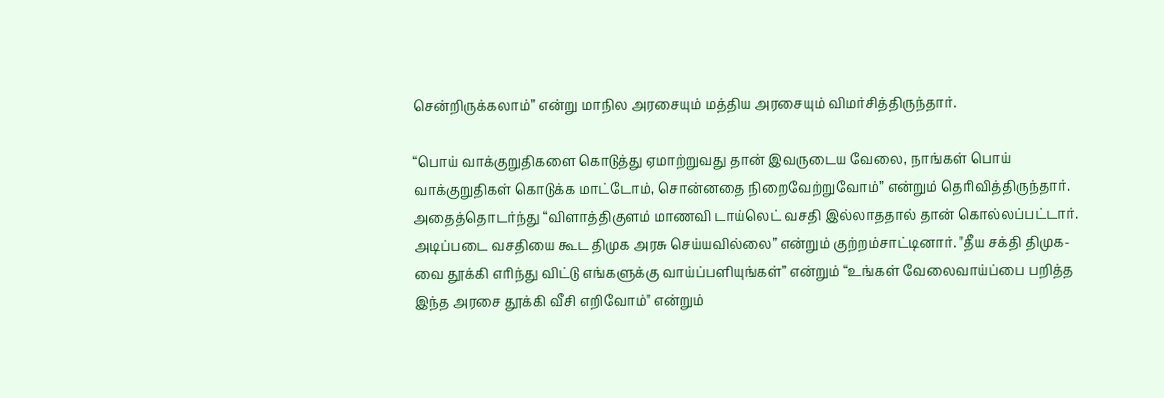சென்றிருக்கலாம்” என்று மாநில அரசையும் மத்திய அரசையும் விமர்சித்திருந்தார்.

“பொய் வாக்குறுதிகளை கொடுத்து ஏமாற்றுவது தான் இவருடைய வேலை, நாங்கள் பொய் வாக்குறுதிகள் கொடுக்க மாட்டோம், சொன்னதை நிறைவேற்றுவோம்” என்றும் தெரிவித்திருந்தார். அதைத்தொடர்ந்து “விளாத்திகுளம் மாணவி டாய்லெட் வசதி இல்லாததால் தான் கொல்லப்பட்டார். அடிப்படை வசதியை கூட திமுக அரசு செய்யவில்லை” என்றும் குற்றம்சாட்டினார். "தீய சக்தி திமுக-வை தூக்கி எரிந்து விட்டு எங்களுக்கு வாய்ப்பளியுங்கள்” என்றும் “உங்கள் வேலைவாய்ப்பை பறித்த இந்த அரசை தூக்கி வீசி எறிவோம்" என்றும்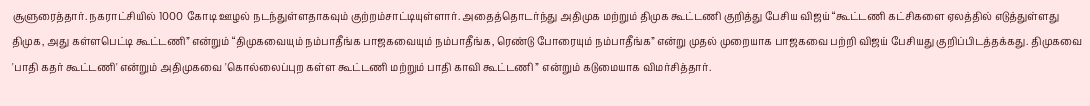சூளுரைத்தார். நகராட்சியில் 1000 கோடி ஊழல் நடந்துள்ளதாகவும் குற்றம்சாட்டியுள்ளார். அதைத்தொடர்ந்து அதிமுக மற்றும் திமுக கூட்டணி குறித்து பேசிய விஜய் “கூட்டணி கட்சிகளை ஏலத்தில் எடுத்துள்ளது திமுக, அது கள்ளபெட்டி கூட்டணி” என்றும் “திமுகவையும் நம்பாதீங்க பாஜகவையும் நம்பாதீங்க, ரெண்டு போரையும் நம்பாதீங்க” என்று முதல் முறையாக பாஜகவை பற்றி விஜய் பேசியது குறிப்பிடத்தக்கது. திமுகவை 'பாதி கதர் கூட்டணி' என்றும் அதிமுகவை 'கொல்லைப்புற கள்ள கூட்டணி மற்றும் பாதி காவி கூட்டணி ” என்றும் கடுமையாக விமர்சித்தார்.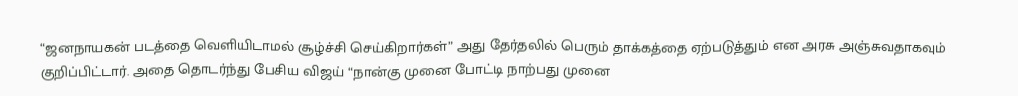“ஜனநாயகன் படத்தை வெளியிடாமல் சூழ்ச்சி செய்கிறார்கள்” அது தேர்தலில் பெரும் தாக்கத்தை ஏற்படுத்தும் என அரசு அஞ்சுவதாகவும் குறிப்பிட்டார். அதை தொடர்ந்து பேசிய விஜய் “நான்கு முனை போட்டி நாற்பது முனை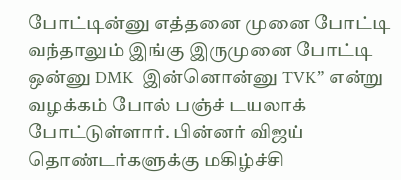போட்டின்னு எத்தனை முனை போட்டி வந்தாலும் இங்கு இருமுனை போட்டி ஒன்னு DMK  இன்னொன்னு TVK” என்று வழக்கம் போல் பஞ்ச் டயலாக் போட்டுள்ளார். பின்னர் விஜய் தொண்டர்களுக்கு மகிழ்ச்சி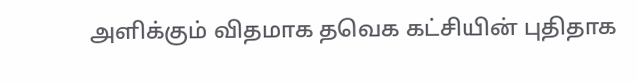அளிக்கும் விதமாக தவெக கட்சியின் புதிதாக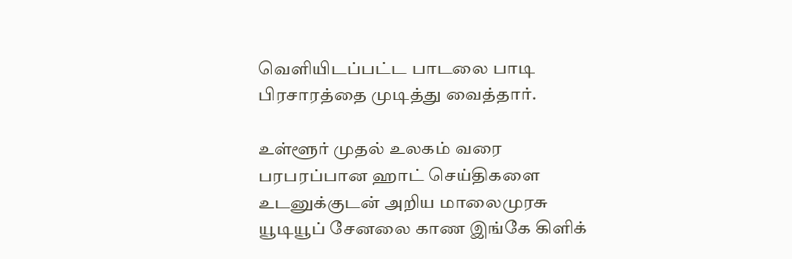வெளியிடப்பட்ட பாடலை பாடி பிரசாரத்தை முடித்து வைத்தார்.

உள்ளூர் முதல் உலகம் வரை பரபரப்பான ஹாட் செய்திகளை உடனுக்குடன் அறிய மாலைமுரசு யூடியூப் சேனலை காண இங்கே கிளிக்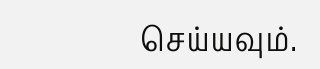செய்யவும்.